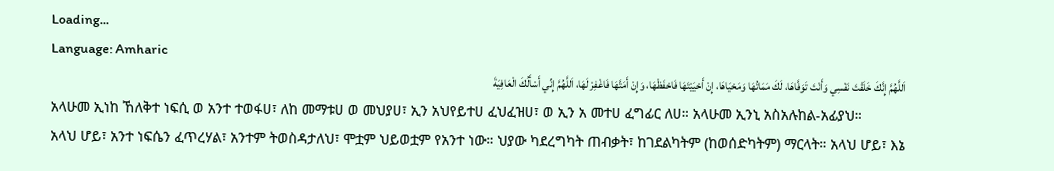Loading...
Language: Amharic
اَللَّهُمَّ إِنَّكَ خَلَقْتَ نَفْسِي وَأَنْتَ تَوَفَّاهَا، لَكَ مَمَاتُهَا وَمَحْيَاهَا، إِنْ أَحْيَيْتَهَا فَاحْفَظْهَا، وَإِنْ أَمَتَّهَا فَاغْفِرْ لَهَا، اَللَّهُمَّ إِنِّي أَسْأَلُكَ الْعَافِيَةَ
አላሁመ ኢነከ ኸለቅተ ነፍሲ ወ አንተ ተወፋሀ፣ ለከ መማቱሀ ወ መህያሀ፣ ኢን አህየይተሀ ፈህፈዝሀ፣ ወ ኢን አ መተሀ ፈግፊር ለሀ። አላሁመ ኢንኒ አስአሉከል-አፊያህ።
አላህ ሆይ፣ አንተ ነፍሴን ፈጥረሃል፣ አንተም ትወስዳታለህ፣ ሞቷም ህይወቷም የአንተ ነው። ህያው ካደረግካት ጠብቃት፣ ከገደልካትም (ከወሰድካትም) ማርላት። አላህ ሆይ፣ እኔ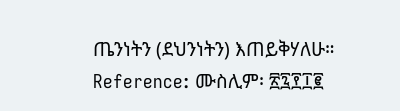ጤንነትን (ደህንነትን) እጠይቅሃለሁ።
Reference: ሙስሊም፡ ፳፯፻፲፪